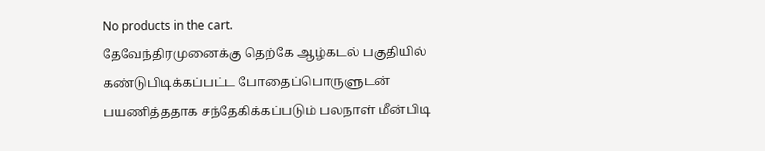No products in the cart.
தேவேந்திரமுனைக்கு தெற்கே ஆழ்கடல் பகுதியில் கண்டுபிடிக்கப்பட்ட போதைப்பொருளுடன் பயணித்ததாக சந்தேகிக்கப்படும் பலநாள் மீன்பிடி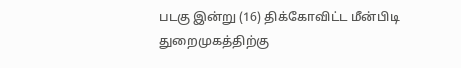படகு இன்று (16) திக்கோவிட்ட மீன்பிடி துறைமுகத்திற்கு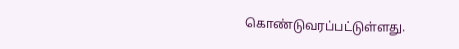கொண்டுவரப்பட்டுள்ளது.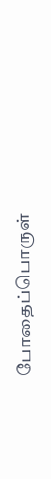போதைப்பொருள்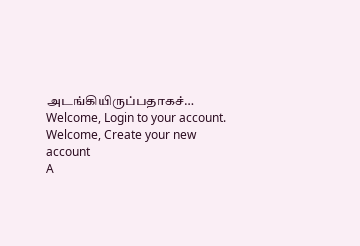அடங்கியிருப்பதாகச்…
Welcome, Login to your account.
Welcome, Create your new account
A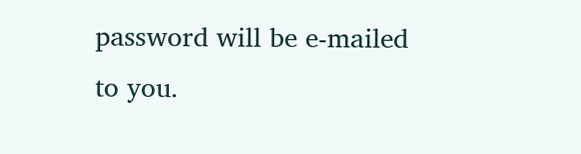password will be e-mailed to you.